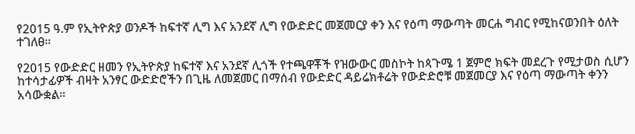የ2015 ዓ.ም የኢትዮጵያ ወንዶች ከፍተኛ ሊግ እና አንደኛ ሊግ የውድድር መጀመርያ ቀን እና የዕጣ ማውጣት መርሐ ግብር የሚከናወንበት ዕለት ተገለፀ።

የ2015 የውድድር ዘመን የኢትዮጵያ ከፍተኛ እና አንደኛ ሊጎች የተጫዋቾች የዝውውር መስኮት ከጳጉሜ 1 ጀምሮ ክፍት መደረጉ የሚታወስ ሲሆን ከተሳታፊዎች ብዛት አንፃር ውድድሮችን በጊዜ ለመጀመር በማሰብ የውድድር ዳይሬክቶሬት የውድድሮቹ መጀመርያ እና የዕጣ ማውጣት ቀንን አሳውቋል።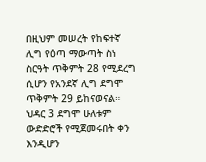በዚህም መሠረት የከፍተኛ ሊግ የዕጣ ማውጣት ስነ ስርዓት ጥቅምት 28 የሚደረግ ሲሆን የአንደኛ ሊግ ደግሞ ጥቅምት 29 ይከናወናል። ህዳር 3 ደግሞ ሁለቱም ውድድሮች የሚጀመሩበት ቀን እንዲሆን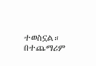ተወስኗል። በተጨማሪም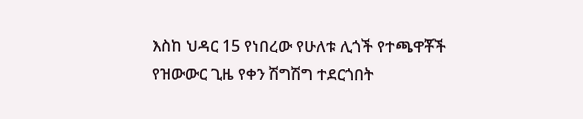እስከ ህዳር 15 የነበረው የሁለቱ ሊጎች የተጫዋቾች የዝውውር ጊዜ የቀን ሽግሽግ ተደርጎበት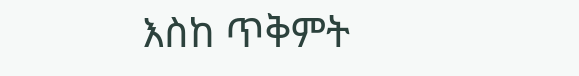እስከ ጥቅምት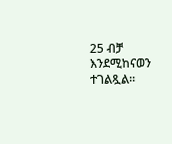25 ብቻ እንደሚከናወን ተገልጿል።